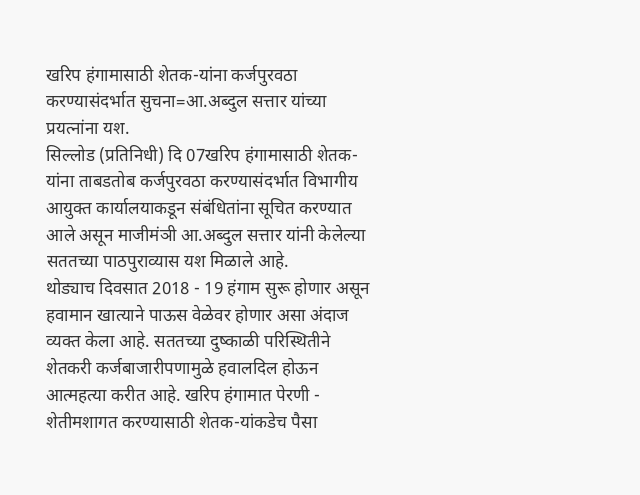खरिप हंगामासाठी शेतक-यांना कर्जपुरवठा करण्यासंदर्भात सुचना=आ.अब्दुल सत्तार यांच्या प्रयत्नांना यश.
सिल्लोड (प्रतिनिधी) दि 07खरिप हंगामासाठी शेतक-यांना ताबडतोब कर्जपुरवठा करण्यासंदर्भात विभागीय आयुक्त कार्यालयाकडून संबंधितांना सूचित करण्यात आले असून माजीमंञी आ.अब्दुल सत्तार यांनी केलेल्या सततच्या पाठपुराव्यास यश मिळाले आहे.
थोड्याच दिवसात 2018 - 19 हंगाम सुरू होणार असून हवामान खात्याने पाऊस वेळेवर होणार असा अंदाज व्यक्त केला आहे. सततच्या दुष्काळी परिस्थितीने शेतकरी कर्जबाजारीपणामुळे हवालदिल होऊन आत्महत्या करीत आहे. खरिप हंगामात पेरणी - शेतीमशागत करण्यासाठी शेतक-यांकडेच पैसा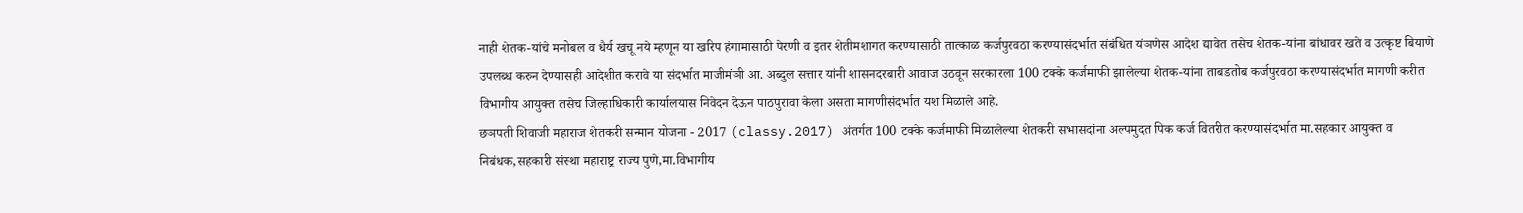नाही शेतक-यांचे मनोबल व धैर्य खचू नये म्हणून या खरिप हंगामासाठी पेरणी व इतर शेतीमशागत करण्यासाठी तात्काळ कर्जपुरवठा करण्यासंदर्भात संबंधित यंञणेस आदेश द्यावेत तसेच शेतक-यांना बांधावर खते व उत्कृष्ट बियाणे उपलब्ध करुन देण्यासही आदेशीत करावे या संदर्भात माजीमंञी आ. अब्दुल सत्तार यांनी शासनदरबारी आवाज उठवून सरकारला 100 टक्के कर्जमाफी झालेल्या शेतक-यांना ताबडतोब कर्जपुरवठा करण्यासंदर्भात मागणी करीत विभागीय आयुक्त तसेच जिल्हाधिकारी कार्यालयास निवेदन देऊन पाठपुरावा केला असता मागणीसंदर्भात यश मिळाले आहे.
छञपती शिवाजी महाराज शेतकरी सन्मान योजना - 2017 (classy.2017) अंतर्गत 100 टक्के कर्जमाफी मिळालेल्या शेतकरी सभासदांना अल्पमुदत पिक कर्ज वितरीत करण्यासंदर्भात मा.सहकार आयुक्त व निबंधक,सहकारी संस्था महाराष्ट्र राज्य पुणे,मा.विभागीय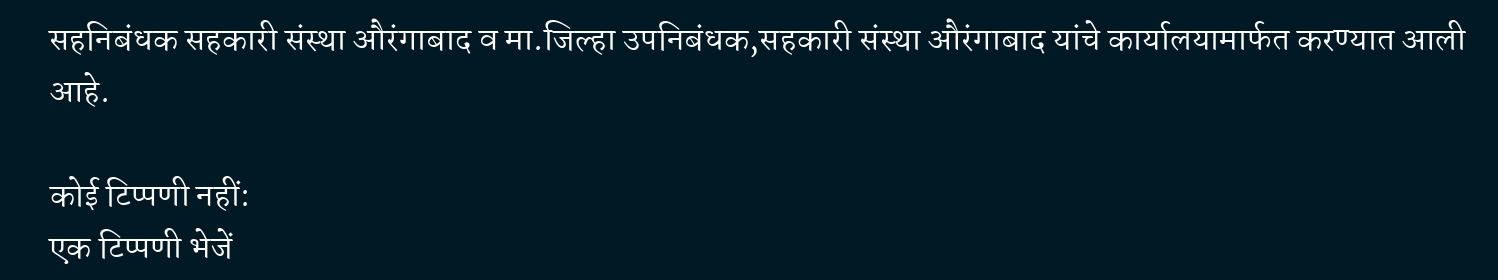सहनिबंधक सहकारी संस्था औरंगाबाद व मा.जिल्हा उपनिबंधक,सहकारी संस्था औरंगाबाद यांचे कार्यालयामार्फत करण्यात आली आहे.

कोई टिप्पणी नहीं:
एक टिप्पणी भेजें